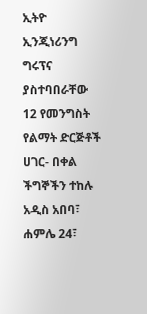ኢትዮ ኢንጂነሪንግ ግሩፕና ያስተባበራቸው 12 የመንግስት የልማት ድርጅቶች ሀገር- በቀል ችግኞችን ተከሉ
አዲስ አበባ፣ ሐምሌ 24፣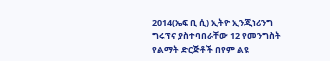2014(ኤፍ ቢ ሲ) ኢትዮ ኢንጂነሪንግ ግሩፕና ያስተባበራቸው 12 የመንግስት የልማት ድርጅቶች በየም ልዩ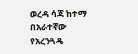ወረዳ ሳጃ ከተማ በአራተኛው የአረንጓዴ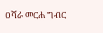ዐሻራ መርሐ ግብር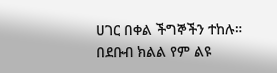ሀገር በቀል ችግኞችን ተከሉ።
በደቡብ ክልል የም ልዩ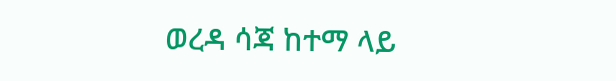ወረዳ ሳጃ ከተማ ላይ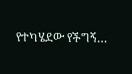የተካሄደው የችግኝ…